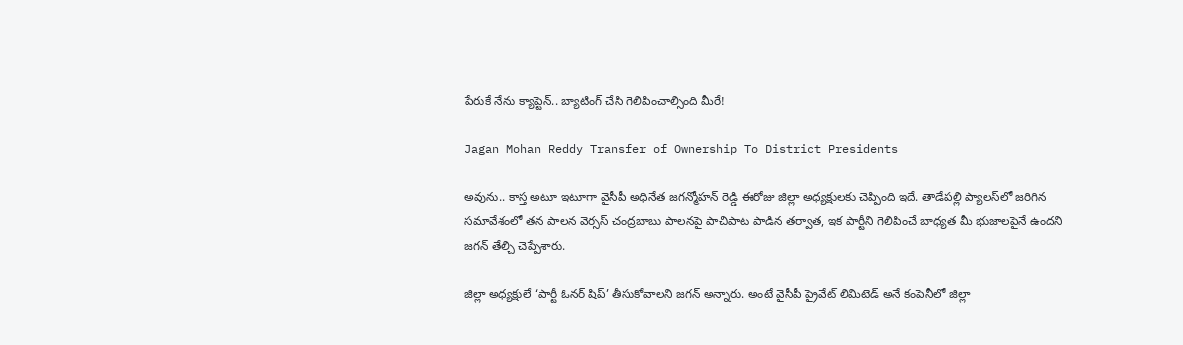పేరుకే నేను క్యాప్టెన్.. బ్యాటింగ్ చేసి గెలిపించాల్సింది మీరే!

Jagan Mohan Reddy Transfer of Ownership To District Presidents

అవును.. కాస్త అటూ ఇటూగా వైసీపీ అధినేత జగన్మోహన్ రెడ్డి ఈరోజు జిల్లా అధ్యక్షులకు చెప్పింది ఇదే. తాడేపల్లి ప్యాలస్‌లో జరిగిన సమావేశంలో తన పాలన వెర్సస్ చంద్రబాబు పాలనపై పాచిపాట పాడిన తర్వాత, ఇక పార్టీని గెలిపించే బాధ్యత మీ భుజాలపైనే ఉందని జగన్‌ తేల్చి చెప్పేశారు.

జిల్లా అధ్యక్షులే ‘పార్టీ ఓనర్ షిప్’ తీసుకోవాలని జగన్‌ అన్నారు. అంటే వైసీపీ ప్రైవేట్ లిమిటెడ్ అనే కంపెనీలో జిల్లా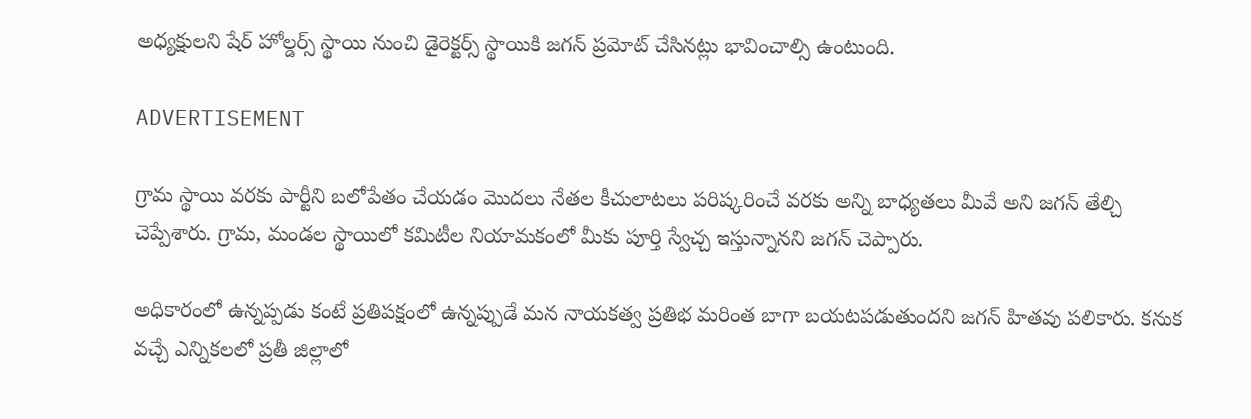అధ్యక్షులని షేర్ హోల్డర్స్ స్థాయి నుంచి డైరెక్టర్స్ స్థాయికి జగన్‌ ప్రమోట్ చేసినట్లు భావించాల్సి ఉంటుంది.

ADVERTISEMENT

గ్రామ స్థాయి వరకు పార్టీని బలోపేతం చేయడం మొదలు నేతల కీచులాటలు పరిష్కరించే వరకు అన్ని బాధ్యతలు మీవే అని జగన్‌ తేల్చి చెప్పేశారు. గ్రామ, మండల స్థాయిలో కమిటీల నియామకంలో మీకు పూర్తి స్వేచ్చ ఇస్తున్నానని జగన్‌ చెప్పారు.

అధికారంలో ఉన్నప్పడు కంటే ప్రతిపక్షంలో ఉన్నప్పుడే మన నాయకత్వ ప్రతిభ మరింత బాగా బయటపడుతుందని జగన్‌ హితవు పలికారు. కనుక వచ్చే ఎన్నికలలో ప్రతీ జిల్లాలో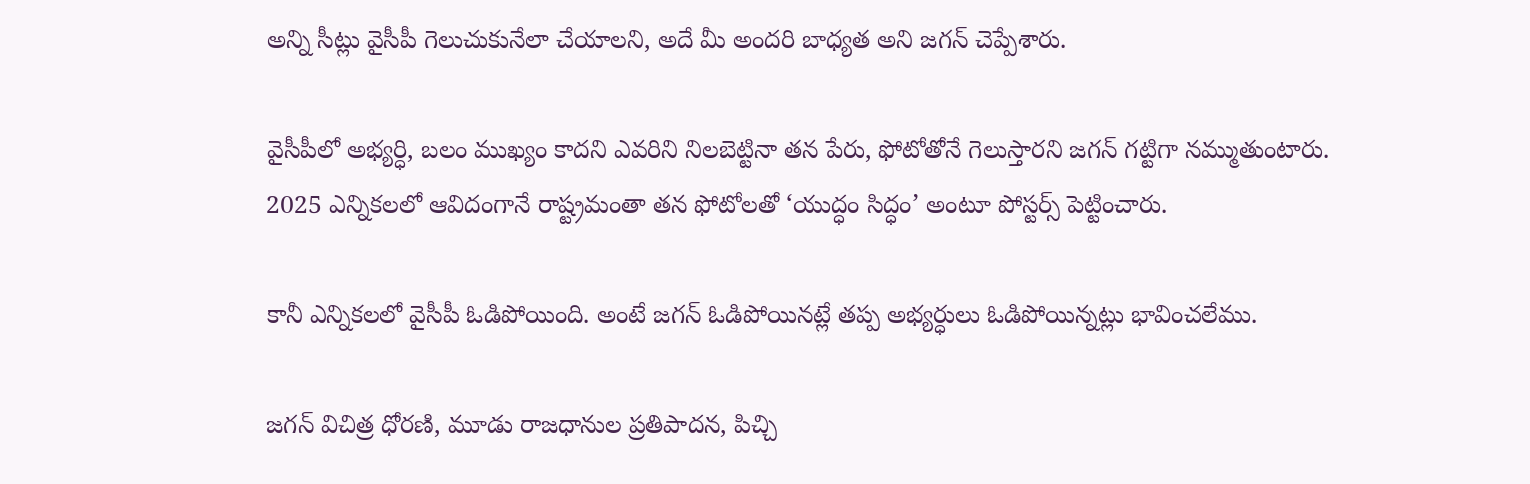అన్ని సీట్లు వైసీపీ గెలుచుకునేలా చేయాలని, అదే మీ అందరి బాధ్యత అని జగన్‌ చెప్పేశారు.

వైసీపీలో అభ్యర్ధి, బలం ముఖ్యం కాదని ఎవరిని నిలబెట్టినా తన పేరు, ఫోటోతోనే గెలుస్తారని జగన్‌ గట్టిగా నమ్ముతుంటారు. 2025 ఎన్నికలలో ఆవిదంగానే రాష్ట్రమంతా తన ఫోటోలతో ‘యుద్ధం సిద్ధం’ అంటూ పోస్టర్స్ పెట్టించారు.

కానీ ఎన్నికలలో వైసీపీ ఓడిపోయింది. అంటే జగన్‌ ఓడిపోయినట్లే తప్ప అభ్యర్ధులు ఓడిపోయిన్నట్లు భావించలేము.

జగన్‌ విచిత్ర ధోరణి, మూడు రాజధానుల ప్రతిపాదన, పిచ్చి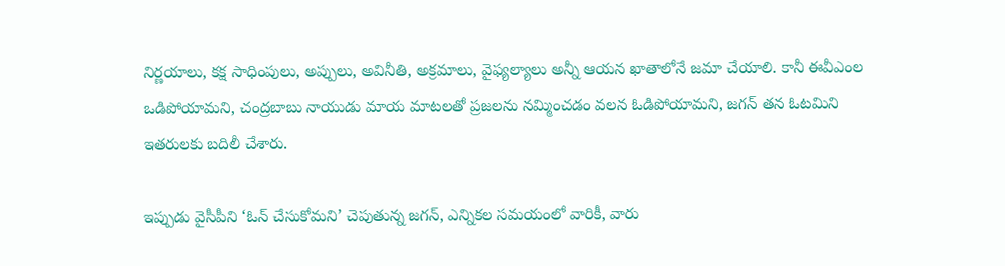నిర్ణయాలు, కక్ష సాధింపులు, అప్పులు, అవినీతి, అక్రమాలు, వైఫ్యల్యాలు అన్నీ ఆయన ఖాతాలోనే జమా చేయాలి. కానీ ఈవీఎంల ఒడిపోయామని, చంద్రబాబు నాయుడు మాయ మాటలతో ప్రజలను నమ్మించడం వలన ఓడిపోయామని, జగన్‌ తన ఓటమిని ఇతరులకు బదిలీ చేశారు.

ఇప్పుడు వైసీపీని ‘ఓన్ చేసుకోమని’ చెపుతున్న జగన్‌, ఎన్నికల సమయంలో వారికీ, వారు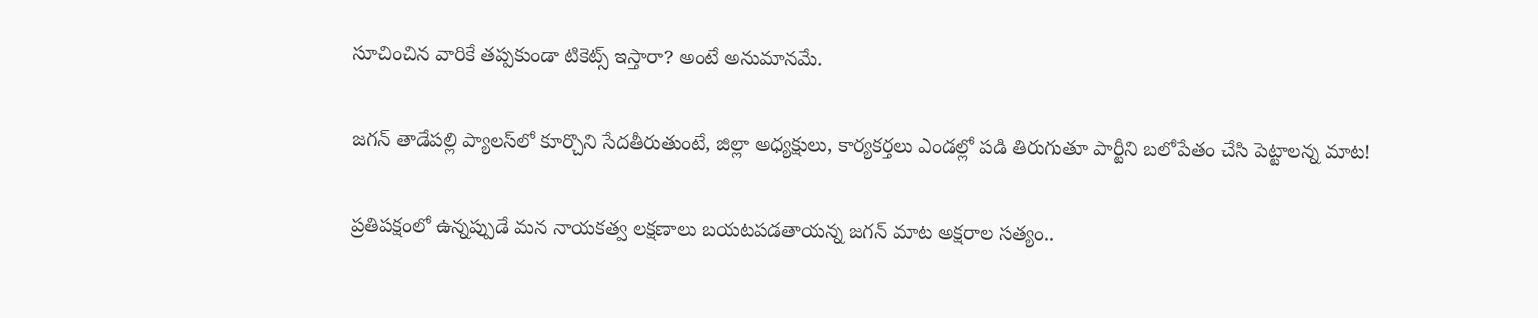సూచించిన వారికే తప్పకుండా టికెట్స్ ఇస్తారా? అంటే అనుమానమే.

జగన్‌ తాడేపల్లి ప్యాలస్‌లో కూర్చొని సేదతీరుతుంటే, జిల్లా అధ్యక్షులు, కార్యకర్తలు ఎండల్లో పడి తిరుగుతూ పార్టీని బలోపేతం చేసి పెట్టాలన్న మాట!

ప్రతిపక్షంలో ఉన్నప్పుడే మన నాయకత్వ లక్షణాలు బయటపడతాయన్న జగన్‌ మాట అక్షరాల సత్యం..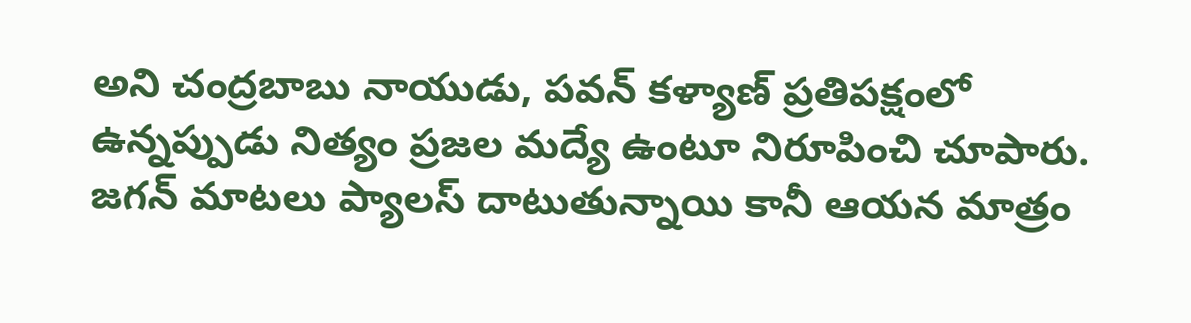అని చంద్రబాబు నాయుడు, పవన్ కళ్యాణ్‌ ప్రతిపక్షంలో ఉన్నప్పుడు నిత్యం ప్రజల మద్యే ఉంటూ నిరూపించి చూపారు. జగన్‌ మాటలు ప్యాలస్‌ దాటుతున్నాయి కానీ ఆయన మాత్రం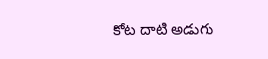కోట దాటి అడుగు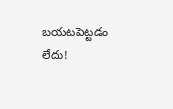బయటపెట్టడం లేదు!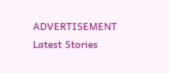ADVERTISEMENT
Latest Stories